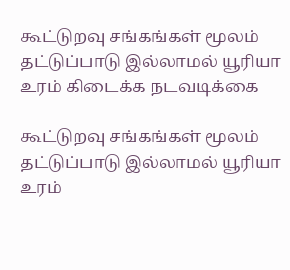கூட்டுறவு சங்கங்கள் மூலம் தட்டுப்பாடு இல்லாமல் யூரியா உரம் கிடைக்க நடவடிக்கை

கூட்டுறவு சங்கங்கள் மூலம் தட்டுப்பாடு இல்லாமல் யூரியா உரம்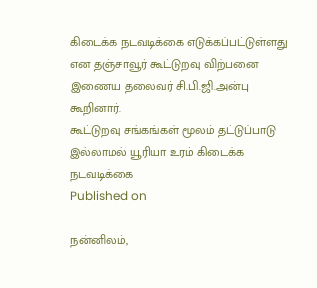கிடைக்க நடவடிக்கை எடுக்கப்பட்டுள்ளது என தஞ்சாவூர் கூட்டுறவு விற்பனை இணைய தலைவர் சி.பி.ஜி.அன்பு கூறினார்.
கூட்டுறவு சங்கங்கள் மூலம் தட்டுப்பாடு இல்லாமல் யூரியா உரம் கிடைக்க நடவடிக்கை
Published on

நன்னிலம்,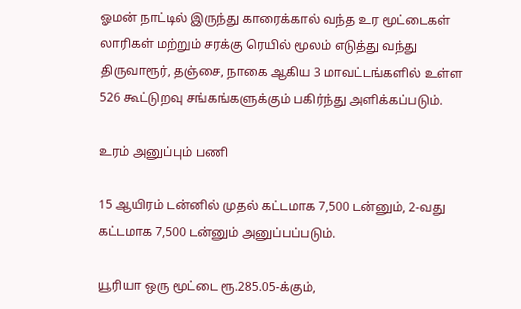ஓமன் நாட்டில் இருந்து காரைக்கால் வந்த உர மூட்டைகள் லாரிகள் மற்றும் சரக்கு ரெயில் மூலம் எடுத்து வந்து திருவாரூர், தஞ்சை, நாகை ஆகிய 3 மாவட்டங்களில் உள்ள 526 கூட்டுறவு சங்கங்களுக்கும் பகிர்ந்து அளிக்கப்படும்.

உரம் அனுப்பும் பணி

15 ஆயிரம் டன்னில் முதல் கட்டமாக 7,500 டன்னும், 2-வது கட்டமாக 7,500 டன்னும் அனுப்பப்படும்.

யூரியா ஒரு மூட்டை ரூ.285.05-க்கும்,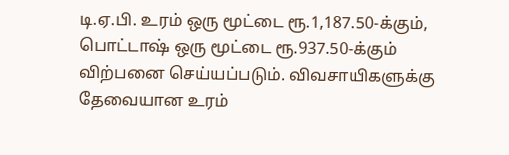டி.ஏ.பி. உரம் ஒரு மூட்டை ரூ.1,187.50-க்கும், பொட்டாஷ் ஒரு மூட்டை ரூ.937.50-க்கும் விற்பனை செய்யப்படும். விவசாயிகளுக்கு தேவையான உரம்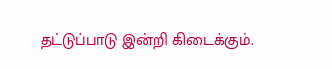தட்டுப்பாடு இன்றி கிடைக்கும்.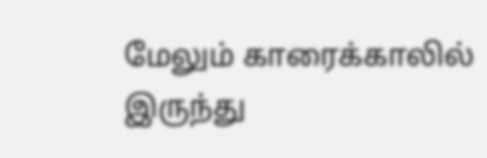மேலும் காரைக்காலில் இருந்து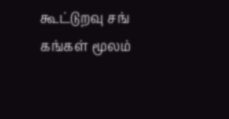கூட்டுறவு சங் கங்கள் மூலம்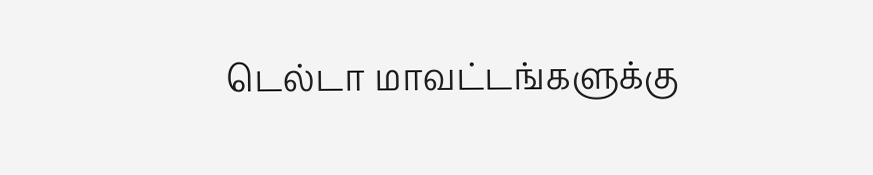டெல்டா மாவட்டங்களுக்கு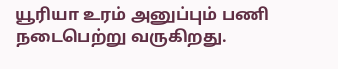யூரியா உரம் அனுப்பும் பணி நடைபெற்று வருகிறது.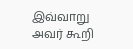இவ்வாறு அவர் கூறி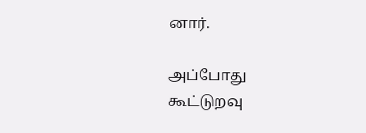னார்.

அப்போது கூட்டுறவு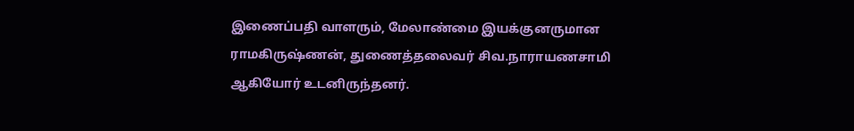இணைப்பதி வாளரும், மேலாண்மை இயக்குனருமான ராமகிருஷ்ணன், துணைத்தலைவர் சிவ.நாராயணசாமி ஆகியோர் உடனிருந்தனர்.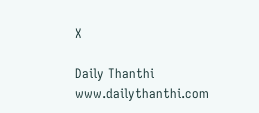X

Daily Thanthi
www.dailythanthi.com